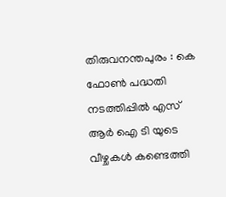തിരുവനന്തപുരം : കെ ഫോൺ പദ്ധതി നടത്തിപ്പിൽ എസ് ആർ ഐ ടി യുടെ വീഴ്ചകൾ കണ്ടെത്തി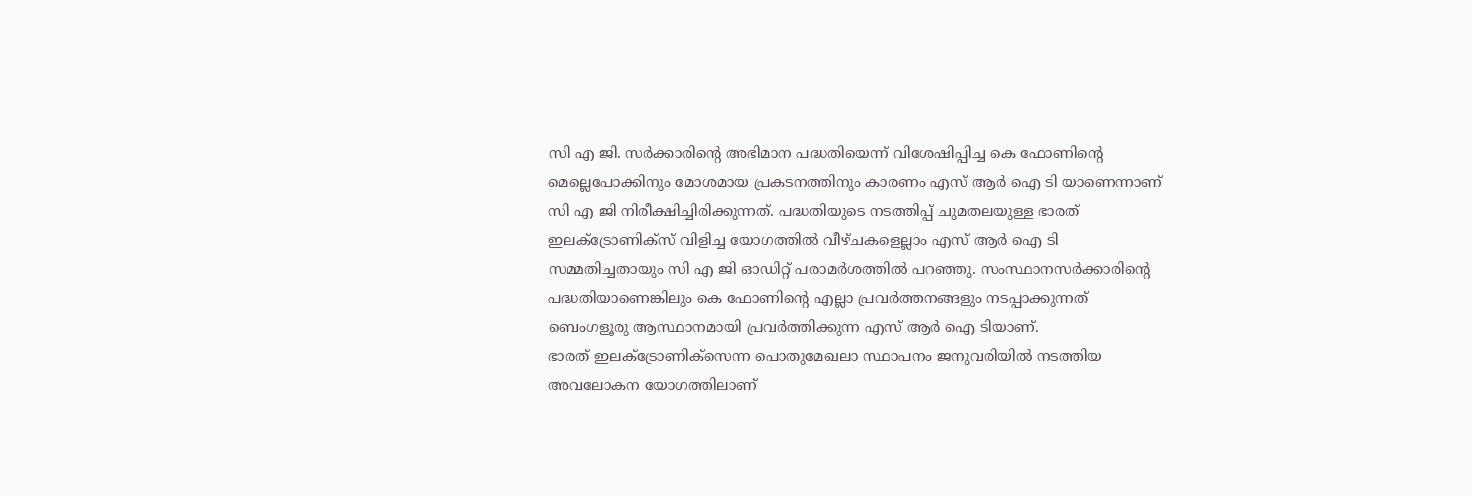സി എ ജി. സർക്കാരിന്റെ അഭിമാന പദ്ധതിയെന്ന് വിശേഷിപ്പിച്ച കെ ഫോണിന്റെ മെല്ലെപോക്കിനും മോശമായ പ്രകടനത്തിനും കാരണം എസ് ആർ ഐ ടി യാണെന്നാണ് സി എ ജി നിരീക്ഷിച്ചിരിക്കുന്നത്. പദ്ധതിയുടെ നടത്തിപ്പ് ചുമതലയുള്ള ഭാരത് ഇലക്ട്രോണിക്സ് വിളിച്ച യോഗത്തിൽ വീഴ്ചകളെല്ലാം എസ് ആർ ഐ ടി സമ്മതിച്ചതായും സി എ ജി ഓഡിറ്റ് പരാമർശത്തിൽ പറഞ്ഞു. സംസ്ഥാനസർക്കാരിന്റെ പദ്ധതിയാണെങ്കിലും കെ ഫോണിന്റെ എല്ലാ പ്രവർത്തനങ്ങളും നടപ്പാക്കുന്നത് ബെംഗളൂരു ആസ്ഥാനമായി പ്രവർത്തിക്കുന്ന എസ് ആർ ഐ ടിയാണ്.
ഭാരത് ഇലക്ട്രോണിക്സെന്ന പൊതുമേഖലാ സ്ഥാപനം ജനുവരിയിൽ നടത്തിയ അവലോകന യോഗത്തിലാണ്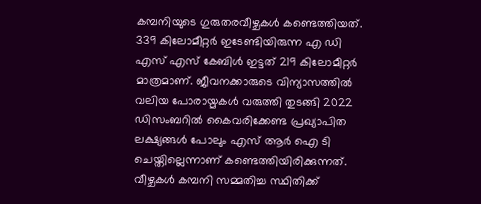കമ്പനിയുടെ ഗുരുതരവീഴ്ചകൾ കണ്ടെത്തിയത്. 339 കിലോമീറ്റർ ഇടേണ്ടിയിരുന്ന എ ഡി എസ് എസ് കേബിൾ ഇട്ടത് 219 കിലോമീറ്റർ മാത്രമാണ്. ജീവനക്കാരുടെ വിന്യാസത്തിൽ വലിയ പോരായ്മകൾ വരുത്തി തുടങ്ങി 2022 ഡിസംബറിൽ കൈവരിക്കേണ്ട പ്രഖ്യാപിത ലക്ഷ്യങ്ങൾ പോലും എസ് ആർ ഐ ടി ചെയ്തില്ലെന്നാണ് കണ്ടെത്തിയിരിക്കുന്നത്. വീഴ്ചകൾ കമ്പനി സമ്മതിച്ച സ്ഥിതിക്ക്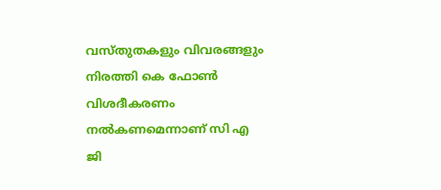വസ്തുതകളും വിവരങ്ങളും നിരത്തി കെ ഫോൺ വിശദീകരണം നൽകണമെന്നാണ് സി എ ജി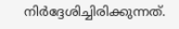നിർദ്ദേശിച്ചിരിക്കുന്നത്.